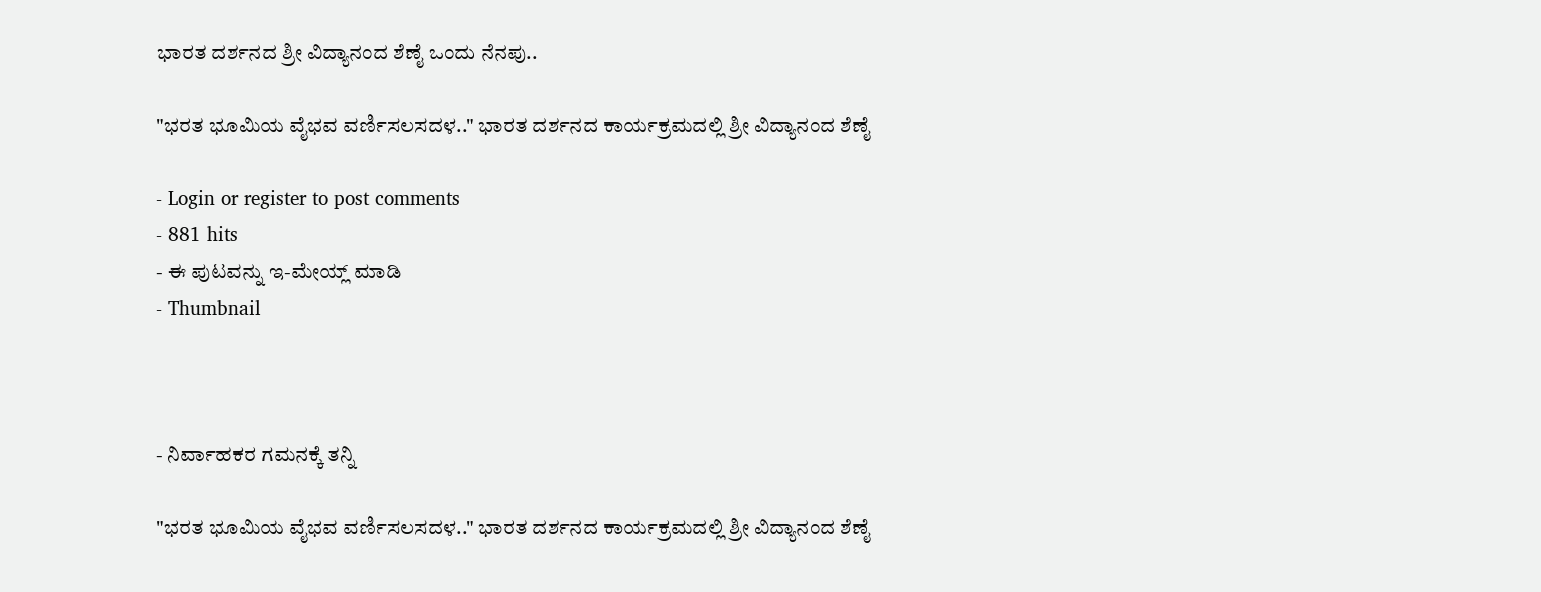ಭಾರತ ದರ್ಶನದ ಶ್ರೀ ವಿದ್ಯಾನಂದ ಶೆಣೈ ಒಂದು ನೆನಪು..

"ಭರತ ಭೂಮಿಯ ವೈಭವ ವರ್ಣಿಸಲಸದಳ.." ಭಾರತ ದರ್ಶನದ ಕಾರ್ಯಕ್ರಮದಲ್ಲಿ ಶ್ರೀ ವಿದ್ಯಾನಂದ ಶೆಣೈ

- Login or register to post comments
- 881 hits
- ಈ ಪುಟವನ್ನು ಇ-ಮೇಯ್ಲ್ ಮಾಡಿ
- Thumbnail



- ನಿರ್ವಾಹಕರ ಗಮನಕ್ಕೆ ತನ್ನಿ

"ಭರತ ಭೂಮಿಯ ವೈಭವ ವರ್ಣಿಸಲಸದಳ.." ಭಾರತ ದರ್ಶನದ ಕಾರ್ಯಕ್ರಮದಲ್ಲಿ ಶ್ರೀ ವಿದ್ಯಾನಂದ ಶೆಣೈ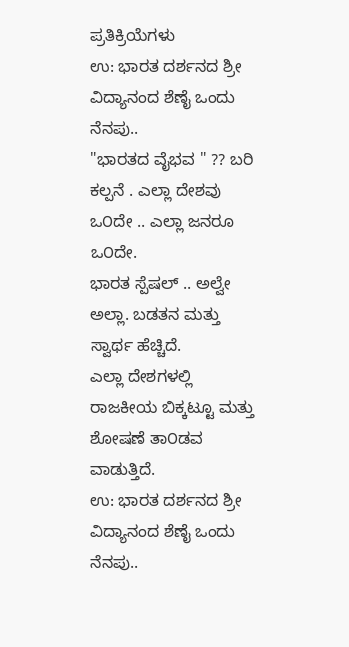ಪ್ರತಿಕ್ರಿಯೆಗಳು
ಉ: ಭಾರತ ದರ್ಶನದ ಶ್ರೀ ವಿದ್ಯಾನಂದ ಶೆಣೈ ಒಂದು ನೆನಪು..
"ಭಾರತದ ವೈಭವ " ?? ಬರಿ ಕಲ್ಪನೆ . ಎಲ್ಲಾ ದೇಶವು ಒ೦ದೇ .. ಎಲ್ಲಾ ಜನರೂ ಒ೦ದೇ.
ಭಾರತ ಸ್ಪೆಷಲ್ .. ಅಲ್ವೇ ಅಲ್ಲಾ. ಬಡತನ ಮತ್ತು ಸ್ವಾರ್ಥ ಹೆಚ್ಚಿದೆ.
ಎಲ್ಲಾ ದೇಶಗಳಲ್ಲಿ ರಾಜಕೀಯ ಬಿಕ್ಕಟ್ಟೂ ಮತ್ತು ಶೋಷಣೆ ತಾ೦ಡವ ವಾಡುತ್ತಿದೆ.
ಉ: ಭಾರತ ದರ್ಶನದ ಶ್ರೀ ವಿದ್ಯಾನಂದ ಶೆಣೈ ಒಂದು ನೆನಪು..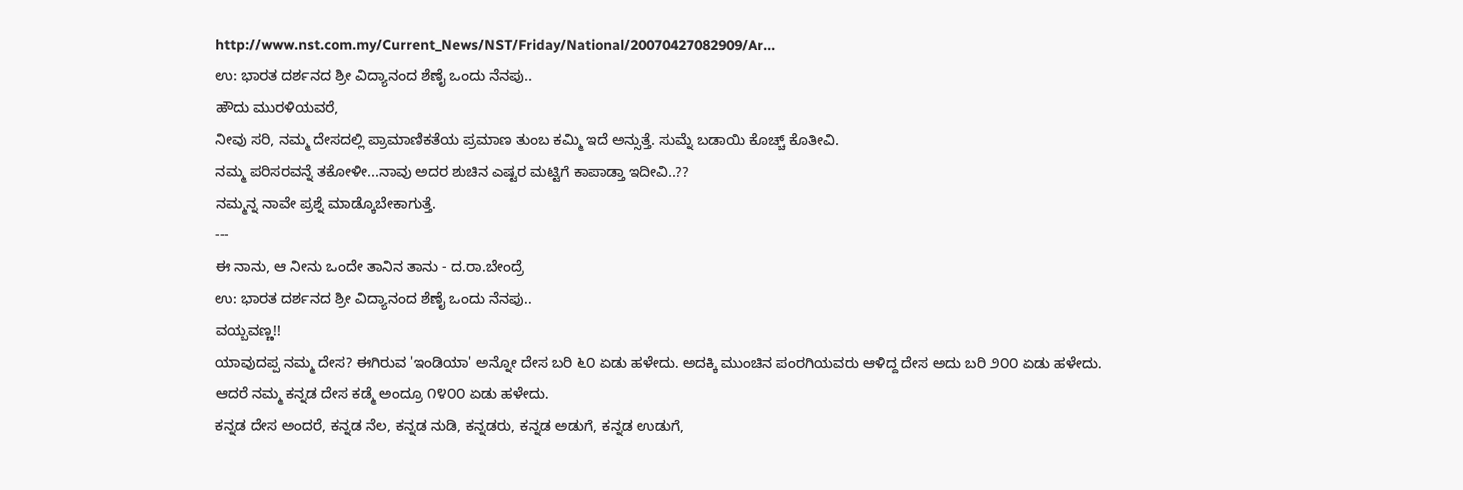http://www.nst.com.my/Current_News/NST/Friday/National/20070427082909/Ar...
ಉ: ಭಾರತ ದರ್ಶನದ ಶ್ರೀ ವಿದ್ಯಾನಂದ ಶೆಣೈ ಒಂದು ನೆನಪು..
ಹೌದು ಮುರಳಿಯವರೆ,
ನೀವು ಸರಿ, ನಮ್ಮ ದೇಸದಲ್ಲಿ ಪ್ರಾಮಾಣಿಕತೆಯ ಪ್ರಮಾಣ ತುಂಬ ಕಮ್ಮಿ ಇದೆ ಅನ್ಸುತ್ತೆ. ಸುಮ್ನೆ ಬಡಾಯಿ ಕೊಚ್ಚ್ ಕೊತೀವಿ.
ನಮ್ಮ ಪರಿಸರವನ್ನೆ ತಕೋಳೀ...ನಾವು ಅದರ ಶುಚಿನ ಎಷ್ಟರ ಮಟ್ಟಿಗೆ ಕಾಪಾಡ್ತಾ ಇದೀವಿ..??
ನಮ್ಮನ್ನ ನಾವೇ ಪ್ರಶ್ನೆ ಮಾಡ್ಕೊಬೇಕಾಗುತ್ತೆ.
---
ಈ ನಾನು, ಆ ನೀನು ಒಂದೇ ತಾನಿನ ತಾನು - ದ.ರಾ.ಬೇಂದ್ರೆ
ಉ: ಭಾರತ ದರ್ಶನದ ಶ್ರೀ ವಿದ್ಯಾನಂದ ಶೆಣೈ ಒಂದು ನೆನಪು..
ವಯ್ಬವಣ್ಣ!!
ಯಾವುದಪ್ಪ ನಮ್ಮ ದೇಸ? ಈಗಿರುವ 'ಇಂಡಿಯಾ' ಅನ್ನೋ ದೇಸ ಬರಿ ೬೦ ಏಡು ಹಳೇದು. ಅದಕ್ಕಿ ಮುಂಚಿನ ಪಂರಗಿಯವರು ಆಳಿದ್ದ ದೇಸ ಅದು ಬರಿ ೨೦೦ ಏಡು ಹಳೇದು.
ಆದರೆ ನಮ್ಮ ಕನ್ನಡ ದೇಸ ಕಡ್ಮೆ ಅಂದ್ರೂ ೧೪೦೦ ಏಡು ಹಳೇದು.
ಕನ್ನಡ ದೇಸ ಅಂದರೆ, ಕನ್ನಡ ನೆಲ, ಕನ್ನಡ ನುಡಿ, ಕನ್ನಡರು, ಕನ್ನಡ ಅಡುಗೆ, ಕನ್ನಡ ಉಡುಗೆ,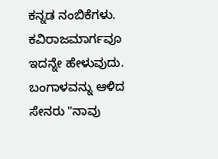ಕನ್ನಡ ನಂಬಿಕೆಗಳು. ಕವಿರಾಜಮಾರ್ಗವೂ ಇದನ್ನೇ ಹೇಳುವುದು. ಬಂಗಾಳವನ್ನು ಆಳಿದ ಸೇನರು "ನಾವು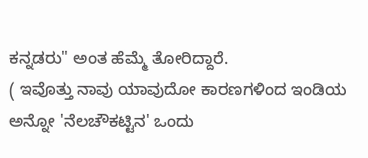ಕನ್ನಡರು" ಅಂತ ಹೆಮ್ಮೆ ತೋರಿದ್ದಾರೆ.
( ಇವೊತ್ತು ನಾವು ಯಾವುದೋ ಕಾರಣಗಳಿಂದ ಇಂಡಿಯ ಅನ್ನೋ 'ನೆಲಚೌಕಟ್ಟಿನ' ಒಂದು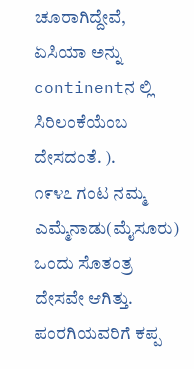ಚೂರಾಗಿದ್ದೇವೆ, ಏಸಿಯಾ ಅನ್ನು continentನ ಲ್ಲಿ ಸಿರಿಲಂಕೆಯೆಂಬ ದೇಸದಂತೆ. ).
೧೯೪೭ ಗಂಟ ನಮ್ಮ ಎಮ್ಮೆನಾಡು(ಮೈಸೂರು) ಒಂದು ಸೊತಂತ್ರ ದೇಸವೇ ಆಗಿತ್ತು. ಪಂರಗಿಯವರಿಗೆ ಕಪ್ಪ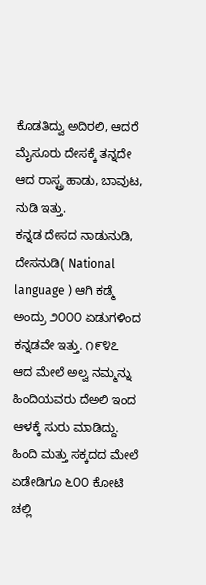ಕೊಡತಿದ್ವು ಅದಿರಲಿ, ಆದರೆ ಮೈಸೂರು ದೇಸಕ್ಕೆ ತನ್ನದೇ ಆದ ರಾಸ್ಟ್ರ ಹಾಡು, ಬಾವುಟ, ನುಡಿ ಇತ್ತು.
ಕನ್ನಡ ದೇಸದ ನಾಡುನುಡಿ, ದೇಸನುಡಿ( National language ) ಆಗಿ ಕಡ್ಮೆ ಅಂದ್ರು ೨೦೦೦ ಏಡುಗಳಿಂದ ಕನ್ನಡವೇ ಇತ್ತು. ೧೯೪೭ ಆದ ಮೇಲೆ ಅಲ್ವ ನಮ್ಮನ್ನು ಹಿಂದಿಯವರು ದೆಅಲಿ ಇಂದ ಆಳಕ್ಕೆ ಸುರು ಮಾಡಿದ್ದು. ಹಿಂದಿ ಮತ್ತು ಸಕ್ಕದದ ಮೇಲೆ ಏಡೇಡಿಗೂ ೬೦೦ ಕೋಟಿ ಚಲ್ಲಿ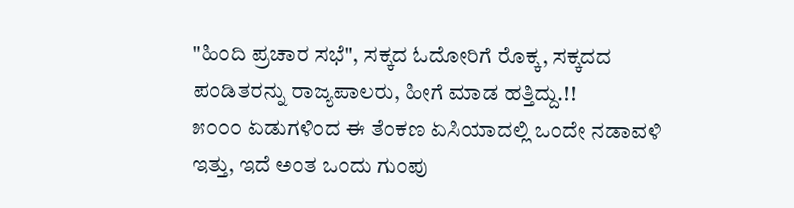"ಹಿಂದಿ ಪ್ರಚಾರ ಸಭೆ", ಸಕ್ಕದ ಓದೋರಿಗೆ ರೊಕ್ಕ, ಸಕ್ಕದದ ಪಂಡಿತರನ್ನು ರಾಜ್ಯಪಾಲರು, ಹೀಗೆ ಮಾಡ ಹತ್ತಿದ್ದು.!!
೫೦೦೦ ಏಡುಗಳಿಂದ ಈ ತೆಂಕಣ ಏಸಿಯಾದಲ್ಲಿ ಒಂದೇ ನಡಾವಳಿ ಇತ್ತು, ಇದೆ ಅಂತ ಒಂದು ಗುಂಪು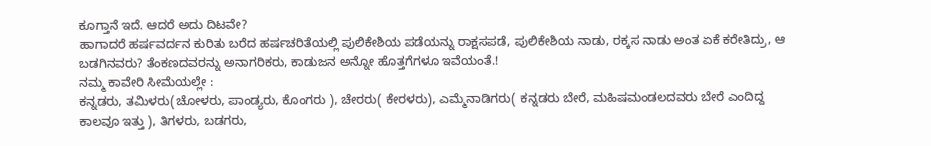ಕೂಗ್ತಾನೆ ಇದೆ. ಆದರೆ ಅದು ದಿಟವೇ?
ಹಾಗಾದರೆ ಹರ್ಷವರ್ದನ ಕುರಿತು ಬರೆದ ಹರ್ಷಚರಿತೆಯಲ್ಲಿ ಪುಲಿಕೇಶಿಯ ಪಡೆಯನ್ನು ರಾಕ್ಷಸಪಡೆ, ಪುಲಿಕೇಶಿಯ ನಾಡು, ರಕ್ಕಸ ನಾಡು ಅಂತ ಏಕೆ ಕರೇತಿದ್ರು, ಆ ಬಡಗಿನವರು? ತೆಂಕಣದವರನ್ನು ಅನಾಗರಿಕರು, ಕಾಡುಜನ ಅನ್ನೋ ಹೊತ್ತಗೆಗಳೂ ಇವೆಯಂತೆ.!
ನಮ್ಮ ಕಾವೇರಿ ಸೀಮೆಯಲ್ಲೇ :
ಕನ್ನಡರು, ತಮಿಳರು(ಚೋಳರು, ಪಾಂಡ್ಯರು, ಕೊಂಗರು ), ಚೇರರು( ಕೇರಳರು), ಎಮ್ಮೆನಾಡಿಗರು( ಕನ್ನಡರು ಬೇರೆ, ಮಹಿಷಮಂಡಲದವರು ಬೇರೆ ಎಂದಿದ್ದ ಕಾಲವೂ ಇತ್ತು ), ತಿಗಳರು, ಬಡಗರು,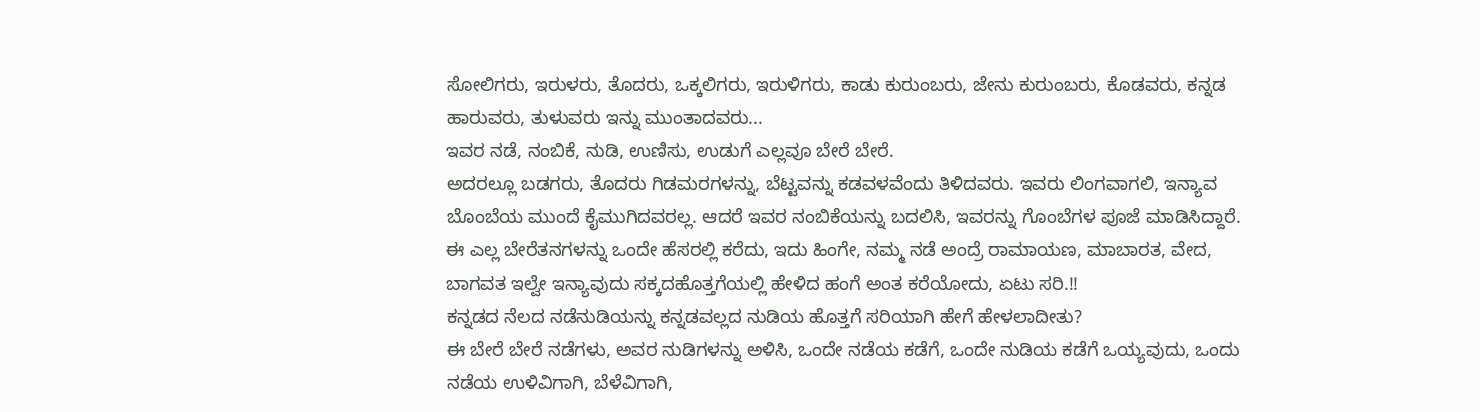ಸೋಲಿಗರು, ಇರುಳರು, ತೊದರು, ಒಕ್ಕಲಿಗರು, ಇರುಳಿಗರು, ಕಾಡು ಕುರುಂಬರು, ಜೇನು ಕುರುಂಬರು, ಕೊಡವರು, ಕನ್ನಡ ಹಾರುವರು, ತುಳುವರು ಇನ್ನು ಮುಂತಾದವರು...
ಇವರ ನಡೆ, ನಂಬಿಕೆ, ನುಡಿ, ಉಣಿಸು, ಉಡುಗೆ ಎಲ್ಲವೂ ಬೇರೆ ಬೇರೆ.
ಅದರಲ್ಲೂ ಬಡಗರು, ತೊದರು ಗಿಡಮರಗಳನ್ನು, ಬೆಟ್ಟವನ್ನು ಕಡವಳವೆಂದು ತಿಳಿದವರು. ಇವರು ಲಿಂಗವಾಗಲಿ, ಇನ್ಯಾವ ಬೊಂಬೆಯ ಮುಂದೆ ಕೈಮುಗಿದವರಲ್ಲ. ಆದರೆ ಇವರ ನಂಬಿಕೆಯನ್ನು ಬದಲಿಸಿ, ಇವರನ್ನು ಗೊಂಬೆಗಳ ಪೂಜೆ ಮಾಡಿಸಿದ್ದಾರೆ.
ಈ ಎಲ್ಲ ಬೇರೆತನಗಳನ್ನು ಒಂದೇ ಹೆಸರಲ್ಲಿ ಕರೆದು, ಇದು ಹಿಂಗೇ, ನಮ್ಮ ನಡೆ ಅಂದ್ರೆ ರಾಮಾಯಣ, ಮಾಬಾರತ, ವೇದ, ಬಾಗವತ ಇಲ್ವೇ ಇನ್ಯಾವುದು ಸಕ್ಕದಹೊತ್ತಗೆಯಲ್ಲಿ ಹೇಳಿದ ಹಂಗೆ ಅಂತ ಕರೆಯೋದು, ಏಟು ಸರಿ.!!
ಕನ್ನಡದ ನೆಲದ ನಡೆನುಡಿಯನ್ನು ಕನ್ನಡವಲ್ಲದ ನುಡಿಯ ಹೊತ್ತಗೆ ಸರಿಯಾಗಿ ಹೇಗೆ ಹೇಳಲಾದೀತು?
ಈ ಬೇರೆ ಬೇರೆ ನಡೆಗಳು, ಅವರ ನುಡಿಗಳನ್ನು ಅಳಿಸಿ, ಒಂದೇ ನಡೆಯ ಕಡೆಗೆ, ಒಂದೇ ನುಡಿಯ ಕಡೆಗೆ ಒಯ್ಯವುದು, ಒಂದು ನಡೆಯ ಉಳಿವಿಗಾಗಿ, ಬೆಳೆವಿಗಾಗಿ,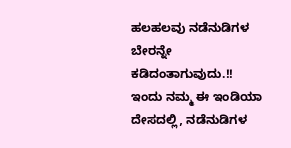ಹಲಹಲವು ನಡೆನುಡಿಗಳ ಬೇರನ್ನೇ ಕಡಿದಂತಾಗುವುದು.!!
ಇಂದು ನಮ್ಮ ಈ ಇಂಡಿಯಾ ದೇಸದಲ್ಲಿ, ನಡೆನುಡಿಗಳ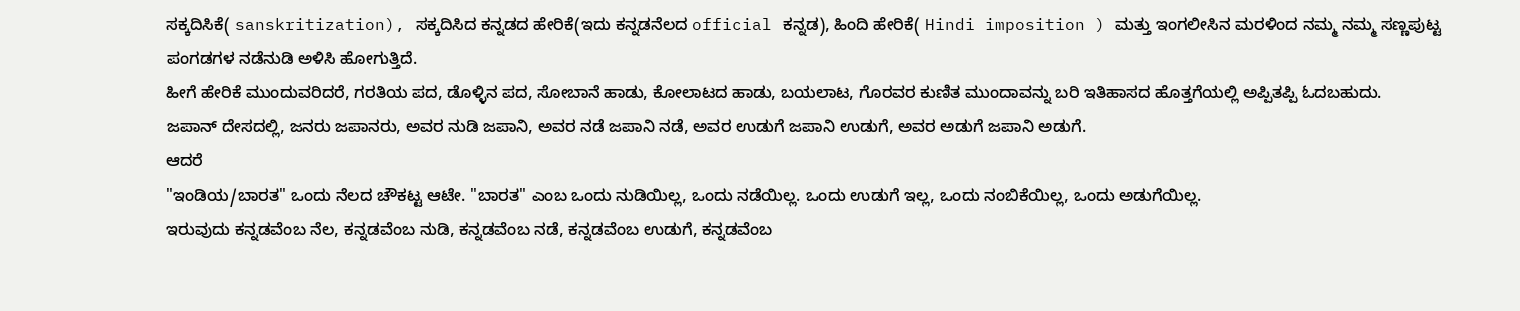ಸಕ್ಕದಿಸಿಕೆ( sanskritization), ಸಕ್ಕದಿಸಿದ ಕನ್ನಡದ ಹೇರಿಕೆ(ಇದು ಕನ್ನಡನೆಲದ official ಕನ್ನಡ), ಹಿಂದಿ ಹೇರಿಕೆ( Hindi imposition ) ಮತ್ತು ಇಂಗಲೀಸಿನ ಮರಳಿಂದ ನಮ್ಮ ನಮ್ಮ ಸಣ್ಣಪುಟ್ಟ ಪಂಗಡಗಳ ನಡೆನುಡಿ ಅಳಿಸಿ ಹೋಗುತ್ತಿದೆ.
ಹೀಗೆ ಹೇರಿಕೆ ಮುಂದುವರಿದರೆ, ಗರತಿಯ ಪದ, ಡೊಳ್ಳಿನ ಪದ, ಸೋಬಾನೆ ಹಾಡು, ಕೋಲಾಟದ ಹಾಡು, ಬಯಲಾಟ, ಗೊರವರ ಕುಣಿತ ಮುಂದಾವನ್ನು ಬರಿ ಇತಿಹಾಸದ ಹೊತ್ತಗೆಯಲ್ಲಿ ಅಪ್ಪಿತಪ್ಪಿ ಓದಬಹುದು.
ಜಪಾನ್ ದೇಸದಲ್ಲಿ, ಜನರು ಜಪಾನರು, ಅವರ ನುಡಿ ಜಪಾನಿ, ಅವರ ನಡೆ ಜಪಾನಿ ನಡೆ, ಅವರ ಉಡುಗೆ ಜಪಾನಿ ಉಡುಗೆ, ಅವರ ಅಡುಗೆ ಜಪಾನಿ ಅಡುಗೆ.
ಆದರೆ
"ಇಂಡಿಯ/ಬಾರತ" ಒಂದು ನೆಲದ ಚೌಕಟ್ಟ ಆಟೇ. "ಬಾರತ" ಎಂಬ ಒಂದು ನುಡಿಯಿಲ್ಲ, ಒಂದು ನಡೆಯಿಲ್ಲ. ಒಂದು ಉಡುಗೆ ಇಲ್ಲ, ಒಂದು ನಂಬಿಕೆಯಿಲ್ಲ, ಒಂದು ಅಡುಗೆಯಿಲ್ಲ.
ಇರುವುದು ಕನ್ನಡವೆಂಬ ನೆಲ, ಕನ್ನಡವೆಂಬ ನುಡಿ, ಕನ್ನಡವೆಂಬ ನಡೆ, ಕನ್ನಡವೆಂಬ ಉಡುಗೆ, ಕನ್ನಡವೆಂಬ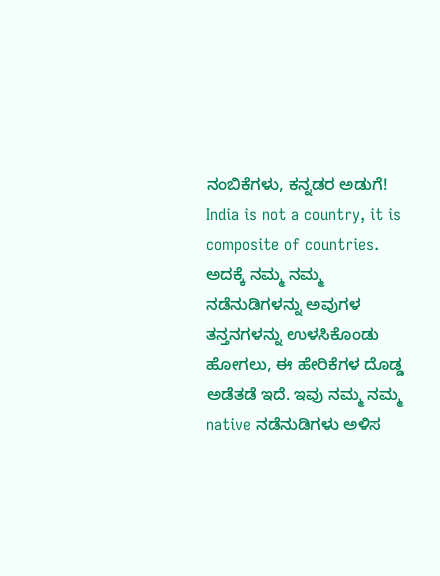ನಂಬಿಕೆಗಳು, ಕನ್ನಡರ ಅಡುಗೆ!
India is not a country, it is composite of countries. ಅದಕ್ಕೆ ನಮ್ಮ ನಮ್ಮ ನಡೆನುಡಿಗಳನ್ನು ಅವುಗಳ ತನ್ತನಗಳನ್ನು ಉಳಸಿಕೊಂಡು ಹೋಗಲು, ಈ ಹೇರಿಕೆಗಳ ದೊಡ್ಡ ಅಡೆತಡೆ ಇದೆ. ಇವು ನಮ್ಮ ನಮ್ಮ native ನಡೆನುಡಿಗಳು ಅಳಿಸ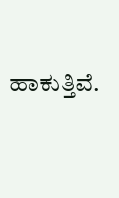ಹಾಕುತ್ತಿವೆ.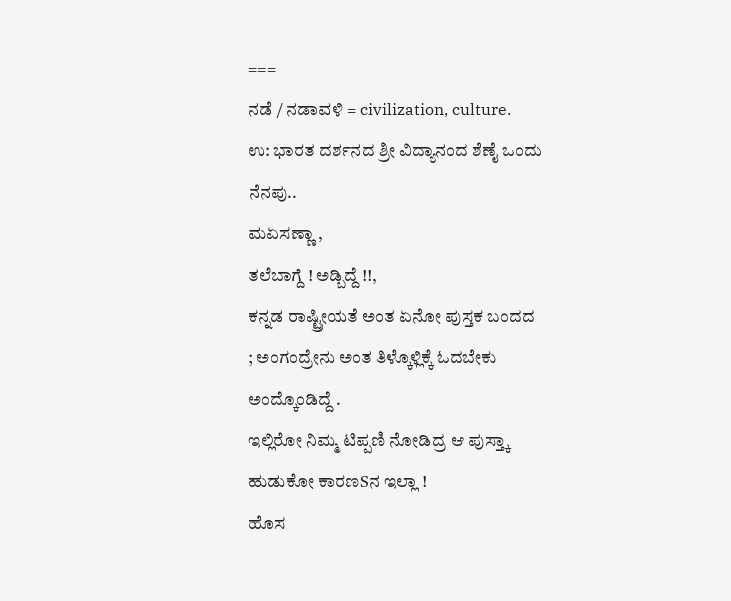===
ನಡೆ / ನಡಾವಳಿ = civilization, culture.
ಉ: ಭಾರತ ದರ್ಶನದ ಶ್ರೀ ವಿದ್ಯಾನಂದ ಶೆಣೈ ಒಂದು ನೆನಪು..
ಮಏಸಣ್ಣಾ ,
ತಲೆಬಾಗ್ದೆ ! ಅಡ್ಬಿದ್ದೆ !!,
ಕನ್ನಡ ರಾಷ್ಟ್ರೀಯತೆ ಅಂತ ಏನೋ ಪುಸ್ತಕ ಬಂದದ ; ಅಂಗಂದ್ರೇನು ಅಂತ ತಿಳ್ಕೊಳ್ಲಿಕ್ಕೆ ಓದಬೇಕು ಅಂದ್ಕೊಂಡಿದ್ದೆ .
ಇಲ್ಲಿರೋ ನಿಮ್ಮ ಟಿಪ್ಪಣಿ ನೋಡಿದ್ರ ಆ ಪುಸ್ತ್ಕಾ ಹುಡುಕೋ ಕಾರಣSನ ಇಲ್ಲಾ !
ಹೊಸ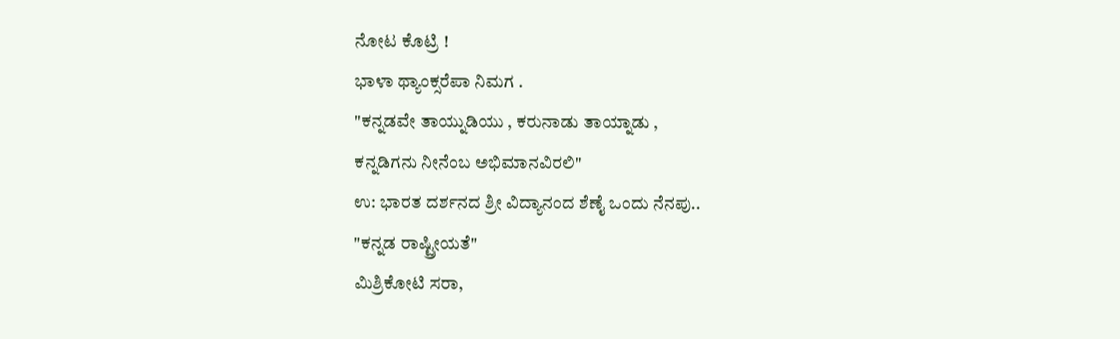ನೋಟ ಕೊಟ್ರಿ !
ಭಾಳಾ ಥ್ಯಾಂಕ್ಸರೆಪಾ ನಿಮಗ .
"ಕನ್ನಡವೇ ತಾಯ್ನುಡಿಯು , ಕರುನಾಡು ತಾಯ್ನಾಡು ,
ಕನ್ನಡಿಗನು ನೀನೆಂಬ ಅಭಿಮಾನವಿರಲಿ"
ಉ: ಭಾರತ ದರ್ಶನದ ಶ್ರೀ ವಿದ್ಯಾನಂದ ಶೆಣೈ ಒಂದು ನೆನಪು..
"ಕನ್ನಡ ರಾಷ್ಟ್ರೀಯತೆ"
ಮಿಶ್ರಿಕೋಟಿ ಸರಾ,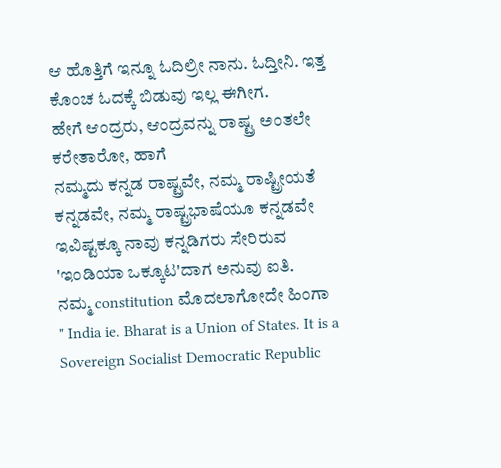ಆ ಹೊತ್ತಿಗೆ ಇನ್ನೂ ಓದಿಲ್ರೀ ನಾನು. ಓದ್ತೀನಿ. ಇತ್ತ ಕೊಂಚ ಓದಕ್ಕೆ ಬಿಡುವು ಇಲ್ಲ ಈಗೀಗ.
ಹೇಗೆ ಆಂದ್ರರು, ಆಂದ್ರವನ್ನು ರಾಷ್ಟ್ರ ಅಂತಲೇ ಕರೇತಾರೋ, ಹಾಗೆ
ನಮ್ಮದು ಕನ್ನಡ ರಾಷ್ಟ್ರವೇ, ನಮ್ಮ ರಾಷ್ಟ್ರೀಯತೆ ಕನ್ನಡವೇ, ನಮ್ಮ ರಾಷ್ಟ್ರಭಾಷೆಯೂ ಕನ್ನಡವೇ ಇವಿಷ್ಟಕ್ಕೂ ನಾವು ಕನ್ನಡಿಗರು ಸೇರಿರುವ 'ಇಂಡಿಯಾ ಒಕ್ಕೂಟ'ದಾಗ ಅನುವು ಐತಿ.
ನಮ್ಮ constitution ಮೊದಲಾಗೋದೇ ಹಿಂಗಾ
" India ie. Bharat is a Union of States. It is a Sovereign Socialist Democratic Republic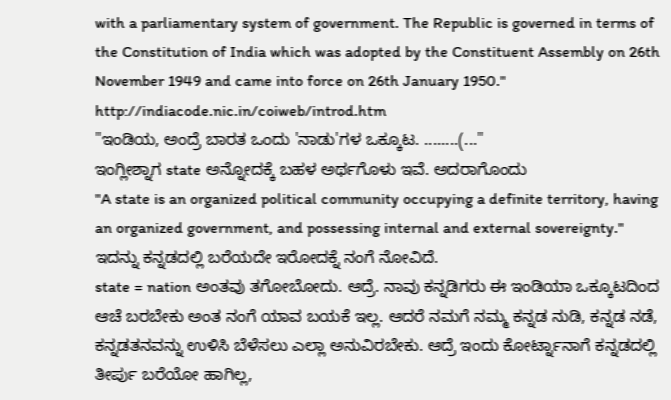with a parliamentary system of government. The Republic is governed in terms of the Constitution of India which was adopted by the Constituent Assembly on 26th November 1949 and came into force on 26th January 1950."
http://indiacode.nic.in/coiweb/introd.htm
"ಇಂಡಿಯ, ಅಂದ್ರೆ ಬಾರತ ಒಂದು 'ನಾಡು'ಗಳ ಒಕ್ಕೂಟ. ........(..."
ಇಂಗ್ಲೀಶ್ನಾಗ state ಅನ್ನೋದಕ್ಕೆ ಬಹಳ ಅರ್ಥಗೊಳು ಇವೆ. ಅದರಾಗೊಂದು
"A state is an organized political community occupying a definite territory, having an organized government, and possessing internal and external sovereignty."
ಇದನ್ನು ಕನ್ನಡದಲ್ಲಿ ಬರೆಯದೇ ಇರೋದಕ್ನೆ ನಂಗೆ ನೋವಿದೆ.
state = nation ಅಂತವು ತಗೋಬೋದು. ಆದ್ರೆ. ನಾವು ಕನ್ನಡಿಗರು ಈ ಇಂಡಿಯಾ ಒಕ್ಕೂಟದಿಂದ ಆಚೆ ಬರಬೇಕು ಅಂತ ನಂಗೆ ಯಾವ ಬಯಕೆ ಇಲ್ಲ. ಆದರೆ ನಮಗೆ ನಮ್ಮ ಕನ್ನಡ ನುಡಿ, ಕನ್ನಡ ನಡೆ, ಕನ್ನಡತನವನ್ನು ಉಳಿಸಿ ಬೆಳೆಸಲು ಎಲ್ಲಾ ಅನುವಿರಬೇಕು. ಆದ್ರೆ ಇಂದು ಕೋರ್ಟ್ನಾನಾಗೆ ಕನ್ನಡದಲ್ಲಿ ತೀರ್ಪು ಬರೆಯೋ ಹಾಗಿಲ್ಲ,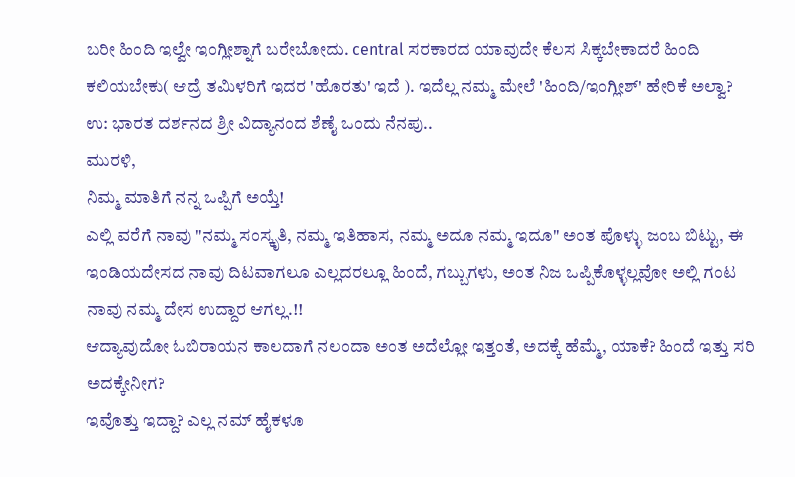ಬರೀ ಹಿಂದಿ ಇಲ್ವೇ ಇಂಗ್ಲೀಶ್ನಾಗೆ ಬರೇಬೋದು. central ಸರಕಾರದ ಯಾವುದೇ ಕೆಲಸ ಸಿಕ್ಕಬೇಕಾದರೆ ಹಿಂದಿ ಕಲಿಯಬೇಕು( ಆದ್ರೆ ತಮಿಳರಿಗೆ ಇದರ 'ಹೊರತು' ಇದೆ ). ಇದೆಲ್ಲ ನಮ್ಮ ಮೇಲೆ 'ಹಿಂದಿ/ಇಂಗ್ಲೀಶ್' ಹೇರಿಕೆ ಅಲ್ವಾ?
ಉ: ಭಾರತ ದರ್ಶನದ ಶ್ರೀ ವಿದ್ಯಾನಂದ ಶೆಣೈ ಒಂದು ನೆನಪು..
ಮುರಳಿ,
ನಿಮ್ಮ ಮಾತಿಗೆ ನನ್ನ ಒಪ್ಪಿಗೆ ಅಯ್ತೆ!
ಎಲ್ಲಿ ವರೆಗೆ ನಾವು "ನಮ್ಮ ಸಂಸ್ಕೃತಿ, ನಮ್ಮ ಇತಿಹಾಸ, ನಮ್ಮ ಅದೂ ನಮ್ಮ ಇದೂ" ಅಂತ ಪೊಳ್ಳು ಜಂಬ ಬಿಟ್ಟು, ಈ ಇಂಡಿಯದೇಸದ ನಾವು ದಿಟವಾಗಲೂ ಎಲ್ಲದರಲ್ಲೂ ಹಿಂದೆ, ಗಬ್ಬುಗಳು, ಅಂತ ನಿಜ ಒಪ್ಪಿಕೊಳ್ಳಲ್ಲವೋ ಅಲ್ಲಿ ಗಂಟ ನಾವು ನಮ್ಮ ದೇಸ ಉದ್ದಾರ ಆಗಲ್ಲ.!!
ಆದ್ಯಾವುದೋ ಓಬಿರಾಯನ ಕಾಲದಾಗೆ ನಲಂದಾ ಅಂತ ಅದೆಲ್ಲೋ ಇತ್ತಂತೆ, ಅದಕ್ಕೆ ಹೆಮ್ಮೆ, ಯಾಕೆ? ಹಿಂದೆ ಇತ್ತು ಸರಿ ಅದಕ್ಕೇನೀಗ?
ಇವೊತ್ತು ಇದ್ದಾ? ಎಲ್ಲ ನಮ್ ಹೈಕಳೂ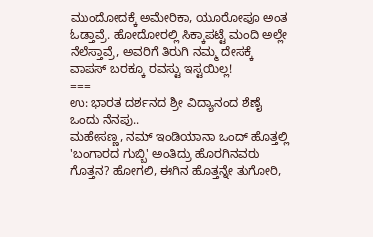ಮುಂದೋದಕ್ಕೆ ಅಮೇರಿಕಾ, ಯೂರೋಪೂ ಅಂತ ಓಡ್ತಾವ್ರೆ. ಹೋದೋರಲ್ಲಿ ಸಿಕ್ಕಾಪಟ್ಟೆ ಮಂದಿ ಅಲ್ಲೇ ನೆಲೆಸ್ತಾವ್ರೆ, ಅವರಿಗೆ ತಿರುಗಿ ನಮ್ಮ ದೇಸಕ್ಕೆ ವಾಪಸ್ ಬರಕ್ಕೂ ರವಸ್ಟು ಇಸ್ಟಯಿಲ್ಲ!
===
ಉ: ಭಾರತ ದರ್ಶನದ ಶ್ರೀ ವಿದ್ಯಾನಂದ ಶೆಣೈ ಒಂದು ನೆನಪು..
ಮಹೇಸಣ್ಣ, ನಮ್ ಇಂಡಿಯಾನಾ ಒಂದ್ ಹೊತ್ತಲ್ಲಿ 'ಬಂಗಾರದ ಗುಬ್ಬಿ' ಅಂತಿದ್ರು ಹೊರಗಿನವರು ಗೊತ್ತನ? ಹೋಗಲಿ, ಈಗಿನ ಹೊತ್ತನ್ನೇ ತುಗೋರಿ,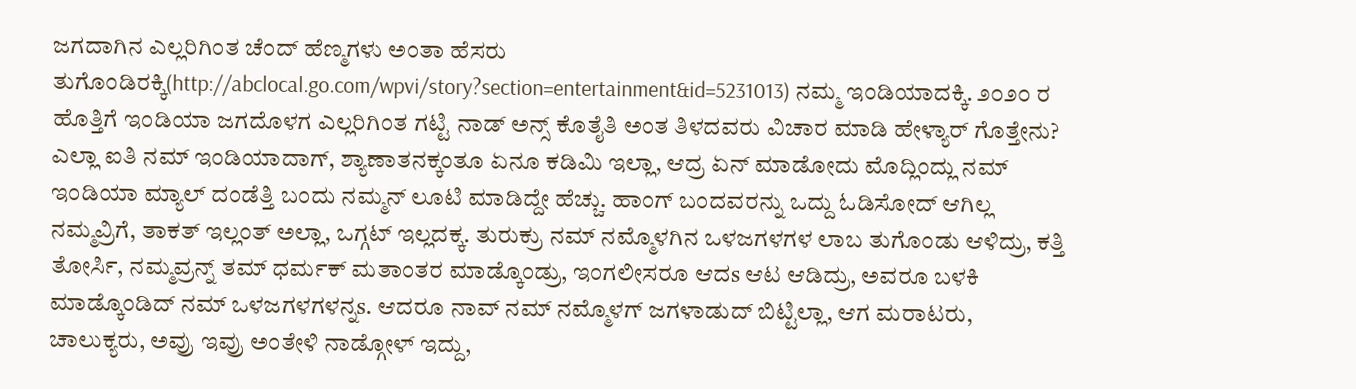ಜಗದಾಗಿನ ಎಲ್ಲರಿಗಿಂತ ಚೆಂದ್ ಹೆಣ್ಮಗಳು ಅಂತಾ ಹೆಸರು ತುಗೊಂಡಿರಕ್ಕಿ(http://abclocal.go.com/wpvi/story?section=entertainment&id=5231013) ನಮ್ಮ ಇಂಡಿಯಾದಕ್ಕಿ. ೨೦೨೦ ರ ಹೊತ್ತಿಗೆ ಇಂಡಿಯಾ ಜಗದೊಳಗ ಎಲ್ಲರಿಗಿಂತ ಗಟ್ಟಿ ನಾಡ್ ಅನ್ಸ್ ಕೊತೈತಿ ಅಂತ ತಿಳದವರು ವಿಚಾರ ಮಾಡಿ ಹೇಳ್ಯಾರ್ ಗೊತ್ತೇನು? ಎಲ್ಲಾ ಐತಿ ನಮ್ ಇಂಡಿಯಾದಾಗ್, ಶ್ಯಾಣಾತನಕ್ಕಂತೂ ಏನೂ ಕಡಿಮಿ ಇಲ್ಲಾ, ಆದ್ರ ಏನ್ ಮಾಡೋದು ಮೊದ್ಲಿಂದ್ಲು ನಮ್ ಇಂಡಿಯಾ ಮ್ಯಾಲ್ ದಂಡೆತ್ತಿ ಬಂದು ನಮ್ಮನ್ ಲೂಟಿ ಮಾಡಿದ್ದೇ ಹೆಚ್ಚು. ಹಾಂಗ್ ಬಂದವರನ್ನು ಒದ್ದು ಓಡಿಸೋದ್ ಆಗಿಲ್ಲ ನಮ್ಮವ್ರಿಗೆ, ತಾಕತ್ ಇಲ್ಲಂತ್ ಅಲ್ಲಾ, ಒಗ್ಗಟ್ ಇಲ್ಲದಕ್ಕ. ತುರುಕ್ರು ನಮ್ ನಮ್ಮೊಳಗಿನ ಒಳಜಗಳಗಳ ಲಾಬ ತುಗೊಂಡು ಆಳಿದ್ರು, ಕತ್ತಿ ತೋರ್ಸಿ, ನಮ್ಮವ್ರನ್ನ್ ತಮ್ ಧರ್ಮಕ್ ಮತಾಂತರ ಮಾಡ್ಕೊಂಡ್ರು, ಇಂಗಲೀಸರೂ ಆದs ಆಟ ಆಡಿದ್ರು, ಅವರೂ ಬಳಕಿ ಮಾಡ್ಕೊಂಡಿದ್ ನಮ್ ಒಳಜಗಳಗಳನ್ನs. ಆದರೂ ನಾವ್ ನಮ್ ನಮ್ಮೊಳಗ್ ಜಗಳಾಡುದ್ ಬಿಟ್ಟಿಲ್ಲಾ, ಆಗ ಮರಾಟರು, ಚಾಲುಕ್ಯರು, ಅವ್ರು ಇವ್ರು ಅಂತೇಳಿ ನಾಡ್ಗೋಳ್ ಇದ್ದು,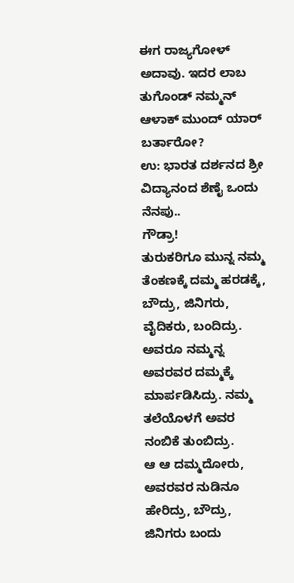ಈಗ ರಾಜ್ಯಗೋಳ್ ಅದಾವು. ಇದರ ಲಾಬ ತುಗೊಂಡ್ ನಮ್ಮನ್ ಆಳಾಕ್ ಮುಂದ್ ಯಾರ್ ಬರ್ತಾರೋ?
ಉ: ಭಾರತ ದರ್ಶನದ ಶ್ರೀ ವಿದ್ಯಾನಂದ ಶೆಣೈ ಒಂದು ನೆನಪು..
ಗೌಡ್ರಾ!
ತುರುಕರಿಗೂ ಮುನ್ನ ನಮ್ಮ ತೆಂಕಣಕ್ಕೆ ದಮ್ಮ ಹರಡಕ್ಕೆ, ಬೌದ್ರು, ಜಿನಿಗರು, ವೈದಿಕರು, ಬಂದಿದ್ರು. ಅವರೂ ನಮ್ಮನ್ನ ಅವರವರ ದಮ್ಮಕ್ಕೆ ಮಾರ್ಪಡಿಸಿದ್ರು. ನಮ್ಮ ತಲೆಯೊಳಗೆ ಅವರ ನಂಬಿಕೆ ತುಂಬಿದ್ರು.
ಆ ಆ ದಮ್ಮದೋರು, ಅವರವರ ನುಡಿನೂ ಹೇರಿದ್ರು, ಬೌದ್ರು, ಜಿನಿಗರು ಬಂದು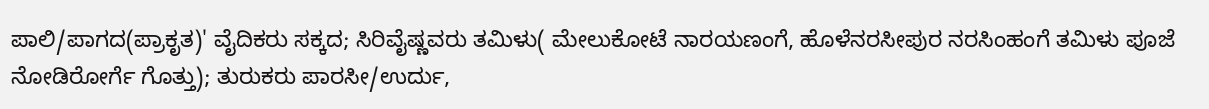ಪಾಲಿ/ಪಾಗದ(ಪ್ರಾಕೃತ)' ವೈದಿಕರು ಸಕ್ಕದ; ಸಿರಿವೈಷ್ಣವರು ತಮಿಳು( ಮೇಲುಕೋಟೆ ನಾರಯಣಂಗೆ, ಹೊಳೆನರಸೀಪುರ ನರಸಿಂಹಂಗೆ ತಮಿಳು ಪೂಜೆ ನೋಡಿರೋರ್ಗೆ ಗೊತ್ತು); ತುರುಕರು ಪಾರಸೀ/ಉರ್ದು,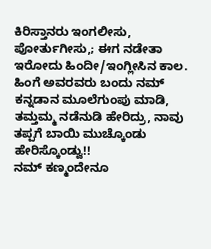ಕಿರಿಸ್ತಾನರು ಇಂಗಲೀಸು, ಪೋರ್ತುಗೀಸು,; ಈಗ ನಡೇತಾ ಇರೋದು ಹಿಂದೀ/ಇಂಗ್ಲೀಸಿನ ಕಾಲ.
ಹಿಂಗೆ ಅವರವರು ಬಂದು ನಮ್ ಕನ್ನಡಾನ ಮೂಲೆಗುಂಪು ಮಾಡಿ, ತಮ್ತಮ್ಮ ನಡೆನುಡಿ ಹೇರಿದ್ರು, ನಾವು ತಪ್ಪಗೆ ಬಾಯಿ ಮುಚ್ಕೊಂಡು ಹೇರಿಸ್ಕೊಂಡ್ವು!!
ನಮ್ ಕಣ್ಮಂದೇನೂ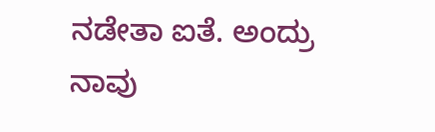ನಡೇತಾ ಐತೆ. ಅಂದ್ರು ನಾವು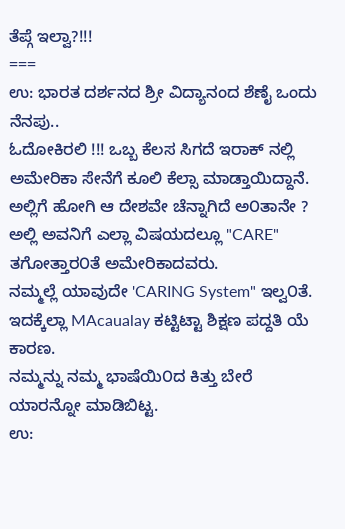ತೆಪ್ಗೆ ಇಲ್ವಾ?!!!
===
ಉ: ಭಾರತ ದರ್ಶನದ ಶ್ರೀ ವಿದ್ಯಾನಂದ ಶೆಣೈ ಒಂದು ನೆನಪು..
ಓದೋಕಿರಲಿ !!! ಒಬ್ಬ ಕೆಲಸ ಸಿಗದೆ ಇರಾಕ್ ನಲ್ಲಿ ಅಮೇರಿಕಾ ಸೇನೆಗೆ ಕೂಲಿ ಕೆಲ್ಸಾ ಮಾಡ್ತಾಯಿದ್ದಾನೆ.
ಅಲ್ಲಿಗೆ ಹೋಗಿ ಆ ದೇಶವೇ ಚೆನ್ನಾಗಿದೆ ಅ೦ತಾನೇ ? ಅಲ್ಲಿ ಅವನಿಗೆ ಎಲ್ಲಾ ವಿಷಯದಲ್ಲೂ "CARE" ತಗೋತ್ತಾರ೦ತೆ ಅಮೇರಿಕಾದವರು.
ನಮ್ಮಲ್ಲೆ ಯಾವುದೇ 'CARING System" ಇಲ್ವ೦ತೆ. ಇದಕ್ಕೆಲ್ಲಾ MAcaualay ಕಟ್ಟಿಟ್ಟಾ ಶಿಕ್ಷಣ ಪದ್ದತಿ ಯೆ ಕಾರಣ.
ನಮ್ಮನ್ನು ನಮ್ಮ ಭಾಷೆಯಿ೦ದ ಕಿತ್ತು ಬೇರೆ ಯಾರನ್ನೋ ಮಾಡಿಬಿಟ್ಟ.
ಉ: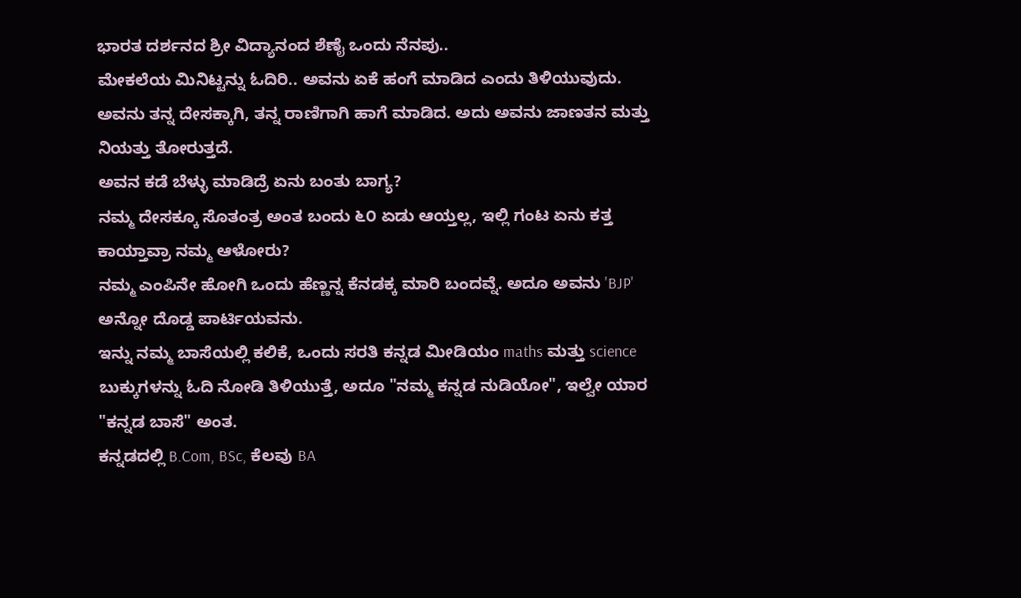ಭಾರತ ದರ್ಶನದ ಶ್ರೀ ವಿದ್ಯಾನಂದ ಶೆಣೈ ಒಂದು ನೆನಪು..
ಮೇಕಲೆಯ ಮಿನಿಟ್ಟನ್ನು ಓದಿರಿ.. ಅವನು ಏಕೆ ಹಂಗೆ ಮಾಡಿದ ಎಂದು ತಿಳಿಯುವುದು.
ಅವನು ತನ್ನ ದೇಸಕ್ಕಾಗಿ, ತನ್ನ ರಾಣಿಗಾಗಿ ಹಾಗೆ ಮಾಡಿದ. ಅದು ಅವನು ಜಾಣತನ ಮತ್ತು ನಿಯತ್ತು ತೋರುತ್ತದೆ.
ಅವನ ಕಡೆ ಬೆಳ್ಳು ಮಾಡಿದ್ರೆ ಏನು ಬಂತು ಬಾಗ್ಯ?
ನಮ್ಮ ದೇಸಕ್ಕೂ ಸೊತಂತ್ರ ಅಂತ ಬಂದು ೬೦ ಏಡು ಆಯ್ತಲ್ಲ, ಇಲ್ಲಿ ಗಂಟ ಏನು ಕತ್ತ ಕಾಯ್ತಾವ್ರಾ ನಮ್ಮ ಆಳೋರು?
ನಮ್ಮ ಎಂಪಿನೇ ಹೋಗಿ ಒಂದು ಹೆಣ್ಣನ್ನ ಕೆನಡಕ್ಕ ಮಾರಿ ಬಂದವ್ನೆ. ಅದೂ ಅವನು 'BJP' ಅನ್ನೋ ದೊಡ್ಡ ಪಾರ್ಟಿಯವನು.
ಇನ್ನು ನಮ್ಮ ಬಾಸೆಯಲ್ಲಿ ಕಲಿಕೆ, ಒಂದು ಸರತಿ ಕನ್ನಡ ಮೀಡಿಯಂ maths ಮತ್ತು science ಬುಕ್ಕುಗಳನ್ನು ಓದಿ ನೋಡಿ ತಿಳಿಯುತ್ತೆ, ಅದೂ "ನಮ್ಮ ಕನ್ನಡ ನುಡಿಯೋ", ಇಲ್ವೇ ಯಾರ "ಕನ್ನಡ ಬಾಸೆ" ಅಂತ.
ಕನ್ನಡದಲ್ಲಿ B.Com, BSc, ಕೆಲವು BA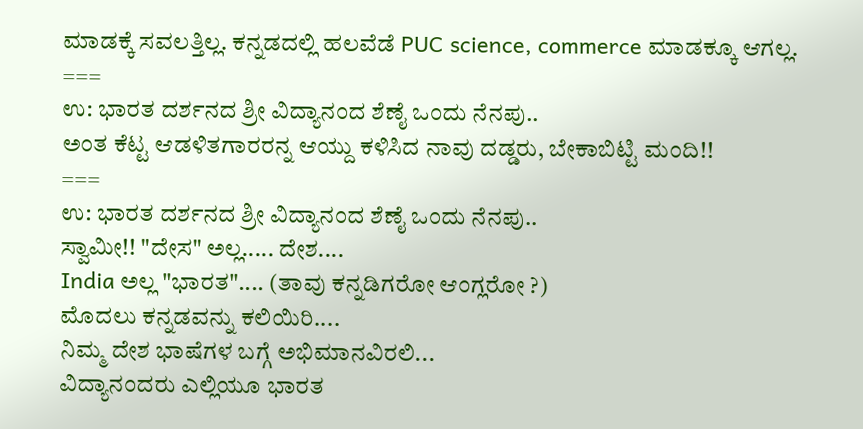ಮಾಡಕ್ಕೆ ಸವಲತ್ತಿಲ್ಲ. ಕನ್ನಡದಲ್ಲಿ ಹಲವೆಡೆ PUC science, commerce ಮಾಡಕ್ಕೂ ಆಗಲ್ಲ.
===
ಉ: ಭಾರತ ದರ್ಶನದ ಶ್ರೀ ವಿದ್ಯಾನಂದ ಶೆಣೈ ಒಂದು ನೆನಪು..
ಅಂತ ಕೆಟ್ಟ ಆಡಳಿತಗಾರರನ್ನ ಆಯ್ದು ಕಳಿಸಿದ ನಾವು ದಡ್ಡರು, ಬೇಕಾಬಿಟ್ಟಿ ಮಂದಿ!!
===
ಉ: ಭಾರತ ದರ್ಶನದ ಶ್ರೀ ವಿದ್ಯಾನಂದ ಶೆಣೈ ಒಂದು ನೆನಪು..
ಸ್ವಾಮೀ!! "ದೇಸ" ಅಲ್ಲ..... ದೇಶ....
India ಅಲ್ಲ "ಭಾರತ".... (ತಾವು ಕನ್ನಡಿಗರೋ ಆಂಗ್ಲರೋ ?)
ಮೊದಲು ಕನ್ನಡವನ್ನು ಕಲಿಯಿರಿ....
ನಿಮ್ಮ ದೇಶ ಭಾಷೆಗಳ ಬಗ್ಗೆ ಅಭಿಮಾನವಿರಲಿ...
ವಿದ್ಯಾನಂದರು ಎಲ್ಲಿಯೂ ಭಾರತ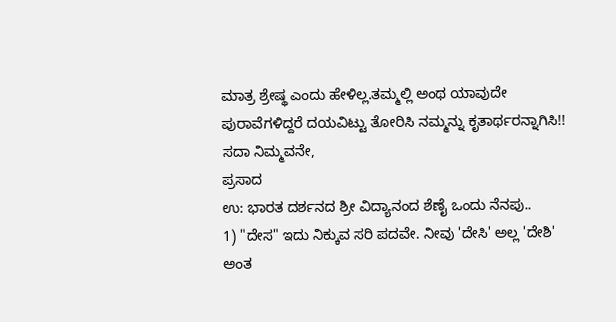ಮಾತ್ರ ಶ್ರೇಷ್ಥ ಎಂದು ಹೇಳಿಲ್ಲ.ತಮ್ಮಲ್ಲಿ ಅಂಥ ಯಾವುದೇ ಪುರಾವೆಗಳಿದ್ದರೆ ದಯವಿಟ್ಟು ತೋರಿಸಿ ನಮ್ಮನ್ನು ಕೃತಾರ್ಥರನ್ನಾಗಿಸಿ!!
ಸದಾ ನಿಮ್ಮವನೇ,
ಪ್ರಸಾದ
ಉ: ಭಾರತ ದರ್ಶನದ ಶ್ರೀ ವಿದ್ಯಾನಂದ ಶೆಣೈ ಒಂದು ನೆನಪು..
1) "ದೇಸ" ಇದು ನಿಕ್ಕುವ ಸರಿ ಪದವೇ. ನೀವು 'ದೇಸಿ' ಅಲ್ಲ 'ದೇಶಿ' ಅಂತ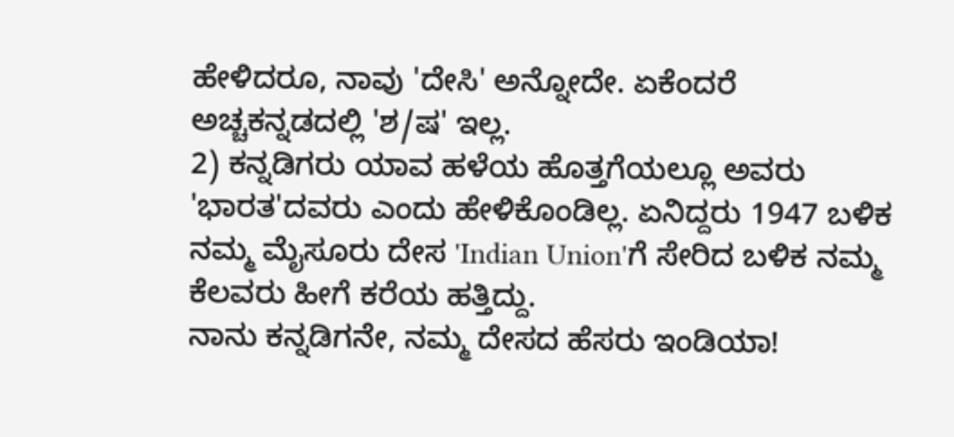ಹೇಳಿದರೂ, ನಾವು 'ದೇಸಿ' ಅನ್ನೋದೇ. ಏಕೆಂದರೆ ಅಚ್ಚಕನ್ನಡದಲ್ಲಿ 'ಶ/ಷ' ಇಲ್ಲ.
2) ಕನ್ನಡಿಗರು ಯಾವ ಹಳೆಯ ಹೊತ್ತಗೆಯಲ್ಲೂ ಅವರು 'ಭಾರತ'ದವರು ಎಂದು ಹೇಳಿಕೊಂಡಿಲ್ಲ. ಏನಿದ್ದರು 1947 ಬಳಿಕ ನಮ್ಮ ಮೈಸೂರು ದೇಸ 'Indian Union'ಗೆ ಸೇರಿದ ಬಳಿಕ ನಮ್ಮ ಕೆಲವರು ಹೀಗೆ ಕರೆಯ ಹತ್ತಿದ್ದು.
ನಾನು ಕನ್ನಡಿಗನೇ, ನಮ್ಮ ದೇಸದ ಹೆಸರು ಇಂಡಿಯಾ!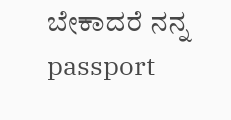ಬೇಕಾದರೆ ನನ್ನ passport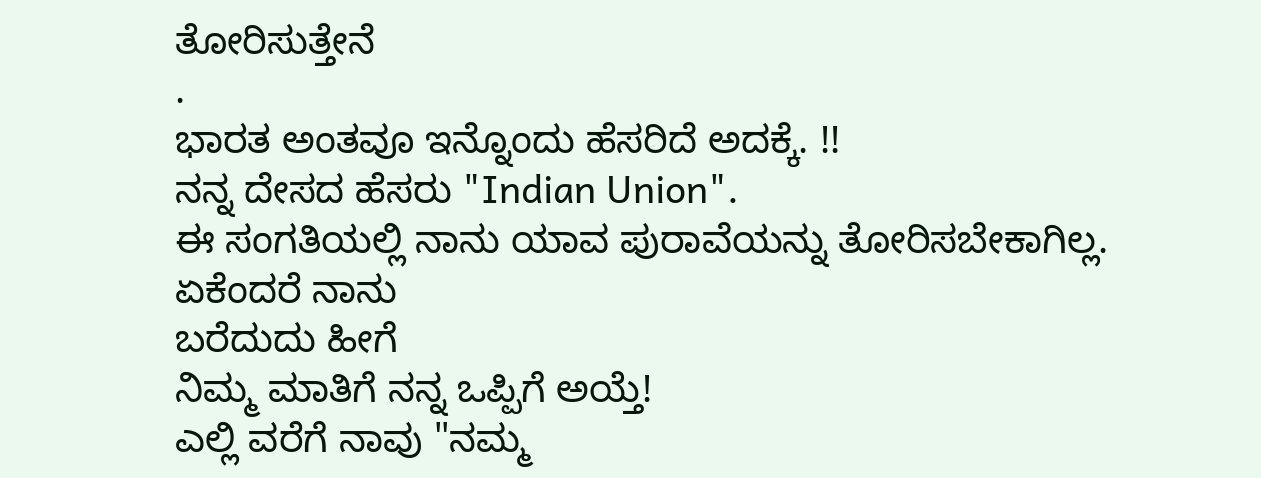ತೋರಿಸುತ್ತೇನೆ
.
ಭಾರತ ಅಂತವೂ ಇನ್ನೊಂದು ಹೆಸರಿದೆ ಅದಕ್ಕೆ. !!
ನನ್ನ ದೇಸದ ಹೆಸರು "Indian Union".
ಈ ಸಂಗತಿಯಲ್ಲಿ ನಾನು ಯಾವ ಪುರಾವೆಯನ್ನು ತೋರಿಸಬೇಕಾಗಿಲ್ಲ. ಏಕೆಂದರೆ ನಾನು
ಬರೆದುದು ಹೀಗೆ
ನಿಮ್ಮ ಮಾತಿಗೆ ನನ್ನ ಒಪ್ಪಿಗೆ ಅಯ್ತೆ!
ಎಲ್ಲಿ ವರೆಗೆ ನಾವು "ನಮ್ಮ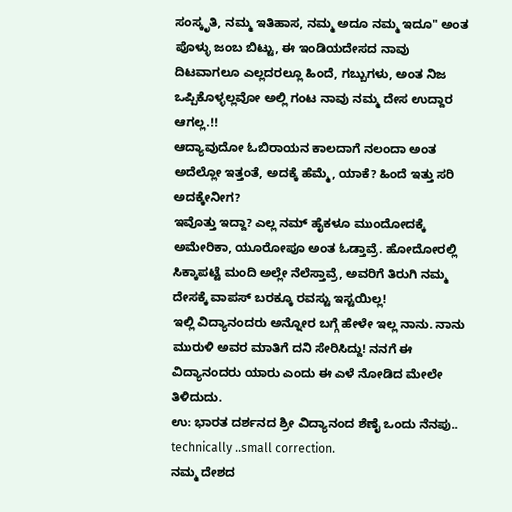ಸಂಸ್ಕೃತಿ, ನಮ್ಮ ಇತಿಹಾಸ, ನಮ್ಮ ಅದೂ ನಮ್ಮ ಇದೂ" ಅಂತ ಪೊಳ್ಳು ಜಂಬ ಬಿಟ್ಟು, ಈ ಇಂಡಿಯದೇಸದ ನಾವು ದಿಟವಾಗಲೂ ಎಲ್ಲದರಲ್ಲೂ ಹಿಂದೆ, ಗಬ್ಬುಗಳು, ಅಂತ ನಿಜ ಒಪ್ಪಿಕೊಳ್ಳಲ್ಲವೋ ಅಲ್ಲಿ ಗಂಟ ನಾವು ನಮ್ಮ ದೇಸ ಉದ್ದಾರ ಆಗಲ್ಲ.!!
ಆದ್ಯಾವುದೋ ಓಬಿರಾಯನ ಕಾಲದಾಗೆ ನಲಂದಾ ಅಂತ ಅದೆಲ್ಲೋ ಇತ್ತಂತೆ, ಅದಕ್ಕೆ ಹೆಮ್ಮೆ, ಯಾಕೆ? ಹಿಂದೆ ಇತ್ತು ಸರಿ ಅದಕ್ಕೇನೀಗ?
ಇವೊತ್ತು ಇದ್ದಾ? ಎಲ್ಲ ನಮ್ ಹೈಕಳೂ ಮುಂದೋದಕ್ಕೆ ಅಮೇರಿಕಾ, ಯೂರೋಪೂ ಅಂತ ಓಡ್ತಾವ್ರೆ. ಹೋದೋರಲ್ಲಿ ಸಿಕ್ಕಾಪಟ್ಟೆ ಮಂದಿ ಅಲ್ಲೇ ನೆಲೆಸ್ತಾವ್ರೆ, ಅವರಿಗೆ ತಿರುಗಿ ನಮ್ಮ ದೇಸಕ್ಕೆ ವಾಪಸ್ ಬರಕ್ಕೂ ರವಸ್ಟು ಇಸ್ಟಯಿಲ್ಲ!
ಇಲ್ಲಿ ವಿದ್ಯಾನಂದರು ಅನ್ನೋರ ಬಗ್ಗೆ ಹೇಳೇ ಇಲ್ಲ ನಾನು. ನಾನು ಮುರುಳಿ ಅವರ ಮಾತಿಗೆ ದನಿ ಸೇರಿಸಿದ್ದು! ನನಗೆ ಈ ವಿದ್ಯಾನಂದರು ಯಾರು ಎಂದು ಈ ಎಳೆ ನೋಡಿದ ಮೇಲೇ ತಿಳಿದುದು.
ಉ: ಭಾರತ ದರ್ಶನದ ಶ್ರೀ ವಿದ್ಯಾನಂದ ಶೆಣೈ ಒಂದು ನೆನಪು..
technically ..small correction.
ನಮ್ಮ ದೇಶದ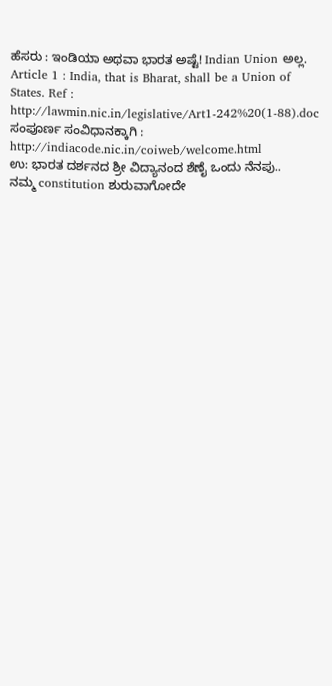ಹೆಸರು : ಇಂಡಿಯಾ ಅಥವಾ ಭಾರತ ಅಷ್ಟೆ! Indian Union ಅಲ್ಲ.
Article 1 : India, that is Bharat, shall be a Union of States. Ref : http://lawmin.nic.in/legislative/Art1-242%20(1-88).doc
ಸಂಪೂರ್ಣ ಸಂವಿಧಾನಕ್ಕಾಗಿ : http://indiacode.nic.in/coiweb/welcome.html
ಉ: ಭಾರತ ದರ್ಶನದ ಶ್ರೀ ವಿದ್ಯಾನಂದ ಶೆಣೈ ಒಂದು ನೆನಪು..
ನಮ್ಮ constitution ಶುರುವಾಗೋದೇ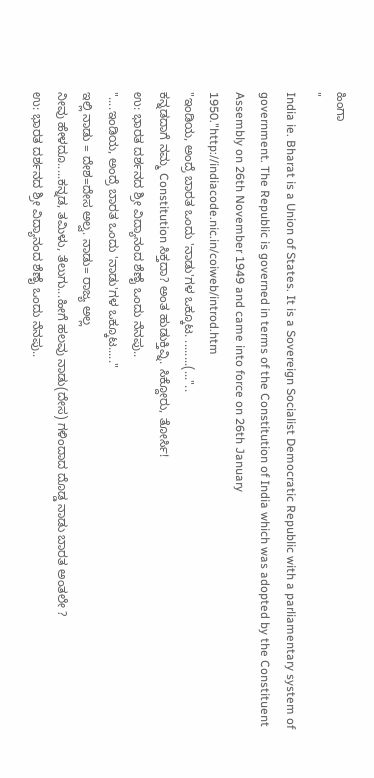ಹಿಂಗಾ
"
India ie. Bharat is a Union of States. It is a Sovereign Socialist Democratic Republic with a parliamentary system of government. The Republic is governed in terms of the Constitution of India which was adopted by the Constituent Assembly on 26th November 1949 and came into force on 26th January 1950."http://indiacode.nic.in/coiweb/introd.htm
"ಇಂಡಿಯ, ಅಂದ್ರೆ ಬಾರತ ಒಂದು 'ನಾಡು'ಗಳ ಒಕ್ಕೂಟ. ........(..."..
ಕನ್ನಡದಾಗೆ ನಮ್ಮ Constitution ಸಿಕ್ತದಾ? ಅಂತ ಹುಡುಕ್ತಿವ್ನಿ. ಸಿಕ್ದೋರು, ತೋರ್ಸಿ!
ಉ: ಭಾರತ ದರ್ಶನದ ಶ್ರೀ ವಿದ್ಯಾನಂದ ಶೆಣೈ ಒಂದು ನೆನಪು..
"....ಇಂಡಿಯ, ಅಂದ್ರೆ ಬಾರತ ಒಂದು 'ನಾಡು'ಗಳ ಒಕ್ಕೂಟ....."
ಇಲ್ಲಿ ನಾಡು = ದೇಶ=ದೇಸ ಅಲ್ವ. ನಾಡು= ರಾಜ್ಯ ಅಲ್ಲ
ನೀವು ಹೇಳದೂ.....ಕನ್ನಡ, ತಮಿಳು, ತೆಲುಗು...ಹೀಗೆ ಹಲವು ನಾಡು(ದೇಸ) ಗಳಿಂದಾದ ದೊಡ್ಡ ನಾಡು ಬಾರತ ಅಂತಲೇ ?
ಉ: ಭಾರತ ದರ್ಶನದ ಶ್ರೀ ವಿದ್ಯಾನಂದ ಶೆಣೈ ಒಂದು ನೆನಪು..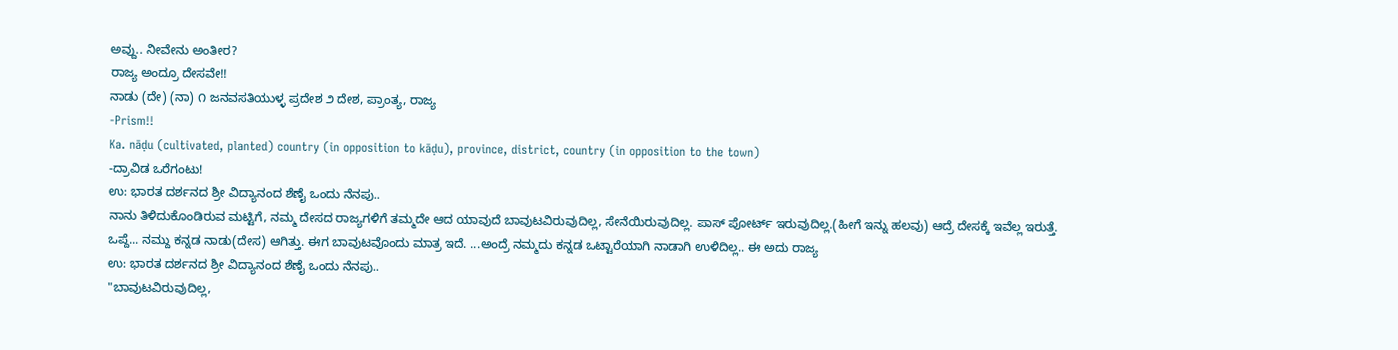ಅವ್ದು.. ನೀವೇನು ಅಂತೀರ?
ರಾಜ್ಯ ಅಂದ್ರೂ ದೇಸವೇ!!
ನಾಡು (ದೇ) (ನಾ) ೧ ಜನವಸತಿಯುಳ್ಳ ಪ್ರದೇಶ ೨ ದೇಶ, ಪ್ರಾಂತ್ಯ, ರಾಜ್ಯ
-Prism!!
Ka. nāḍu (cultivated, planted) country (in opposition to kāḍu), province, district, country (in opposition to the town)
-ದ್ರಾವಿಡ ಒರೆಗಂಟು!
ಉ: ಭಾರತ ದರ್ಶನದ ಶ್ರೀ ವಿದ್ಯಾನಂದ ಶೆಣೈ ಒಂದು ನೆನಪು..
ನಾನು ತಿಳಿದುಕೊಂಡಿರುವ ಮಟ್ಟಿಗೆ, ನಮ್ಮ ದೇಸದ ರಾಜ್ಯಗಳಿಗೆ ತಮ್ಮದೇ ಆದ ಯಾವುದೆ ಬಾವುಟವಿರುವುದಿಲ್ಲ, ಸೇನೆಯಿರುವುದಿಲ್ಲ. ಪಾಸ್ ಪೋರ್ಟ್ ಇರುವುದಿಲ್ಲ.(ಹೀಗೆ ಇನ್ನು ಹಲವು) ಆದ್ರೆ ದೇಸಕ್ಕೆ ಇವೆಲ್ಲ ಇರುತ್ತೆ.
ಒಪ್ದೆ... ನಮ್ದು ಕನ್ನಡ ನಾಡು(ದೇಸ) ಆಗಿತ್ತು. ಈಗ ಬಾವುಟವೊಂದು ಮಾತ್ರ ಇದೆ. ...ಅಂದ್ರೆ ನಮ್ಮದು ಕನ್ನಡ ಒಟ್ಟಾರೆಯಾಗಿ ನಾಡಾಗಿ ಉಳಿದಿಲ್ಲ.. ಈ ಅದು ರಾಜ್ಯ
ಉ: ಭಾರತ ದರ್ಶನದ ಶ್ರೀ ವಿದ್ಯಾನಂದ ಶೆಣೈ ಒಂದು ನೆನಪು..
"ಬಾವುಟವಿರುವುದಿಲ್ಲ,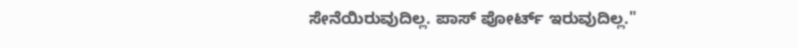ಸೇನೆಯಿರುವುದಿಲ್ಲ. ಪಾಸ್ ಪೋರ್ಟ್ ಇರುವುದಿಲ್ಲ."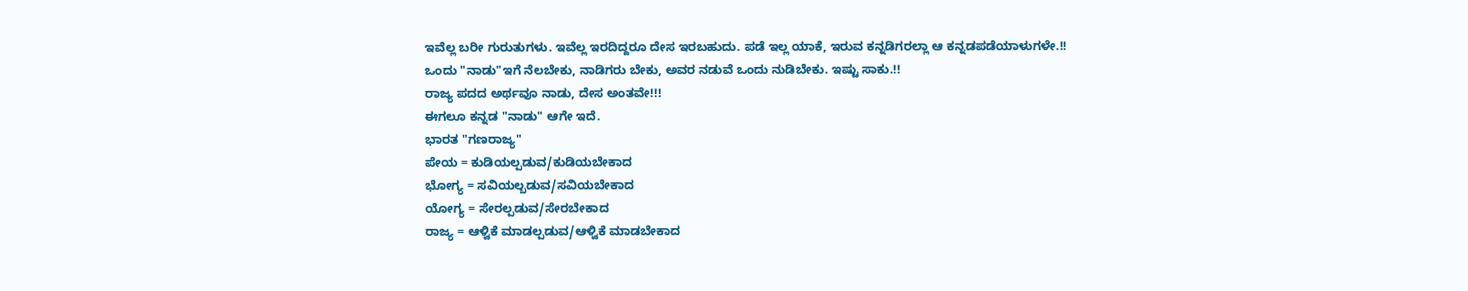ಇವೆಲ್ಲ ಬರೀ ಗುರುತುಗಳು. ಇವೆಲ್ಲ ಇರದಿದ್ದರೂ ದೇಸ ಇರಬಹುದು. ಪಡೆ ಇಲ್ಲ ಯಾಕೆ, ಇರುವ ಕನ್ನಡಿಗರಲ್ಲಾ ಆ ಕನ್ನಡಪಡೆಯಾಳುಗಳೇ.!!
ಒಂದು "ನಾಡು"ಇಗೆ ನೆಲಬೇಕು, ನಾಡಿಗರು ಬೇಕು, ಅವರ ನಡುವೆ ಒಂದು ನುಡಿಬೇಕು. ಇಷ್ಟು ಸಾಕು.!!
ರಾಜ್ಯ ಪದದ ಅರ್ಥವೂ ನಾಡು, ದೇಸ ಅಂತವೇ!!!
ಈಗಲೂ ಕನ್ನಡ "ನಾಡು" ಆಗೇ ಇದೆ.
ಭಾರತ "ಗಣರಾಜ್ಯ"
ಪೇಯ = ಕುಡಿಯಲ್ಪಡುವ/ಕುಡಿಯಬೇಕಾದ
ಭೋಗ್ಯ = ಸವಿಯಲ್ಬಡುವ/ಸವಿಯಬೇಕಾದ
ಯೋಗ್ಯ = ಸೇರಲ್ಪಡುವ/ಸೇರಬೇಕಾದ
ರಾಜ್ಯ = ಆಳ್ವಿಕೆ ಮಾಡಲ್ಪಡುವ/ಆಳ್ವಿಕೆ ಮಾಡಬೇಕಾದ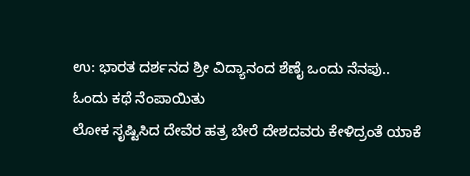ಉ: ಭಾರತ ದರ್ಶನದ ಶ್ರೀ ವಿದ್ಯಾನಂದ ಶೆಣೈ ಒಂದು ನೆನಪು..
ಓಂದು ಕಥೆ ನೆಂಪಾಯಿತು
ಲೋಕ ಸೃಷ್ಟಿಸಿದ ದೇವೆರ ಹತ್ರ ಬೇರೆ ದೇಶದವರು ಕೇಳಿದ್ರಂತೆ ಯಾಕೆ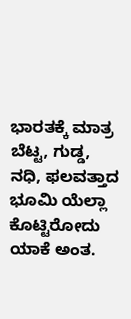ಭಾರತಕ್ಕೆ ಮಾತ್ರ ಬೆಟ್ಟ, ಗುಡ್ಡ, ನಧಿ, ಫಲವತ್ತಾದ ಭೂಮಿ ಯೆಲ್ಲಾ ಕೊಟ್ಟಿರೋದು ಯಾಕೆ ಅಂತ.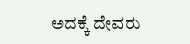ಅದಕ್ಕೆ ದೇವರು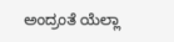ಅಂದ್ರಂತೆ ಯೆಲ್ಲಾ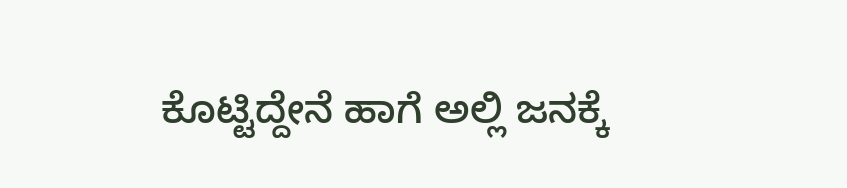ಕೊಟ್ಟಿದ್ದೇನೆ ಹಾಗೆ ಅಲ್ಲಿ ಜನಕ್ಕೆ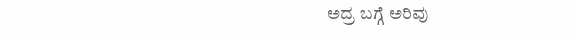ಅದ್ರ ಬಗ್ಗೆ ಅರಿವು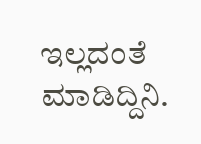ಇಲ್ಲದಂತೆ ಮಾಡಿದ್ದಿನಿ.